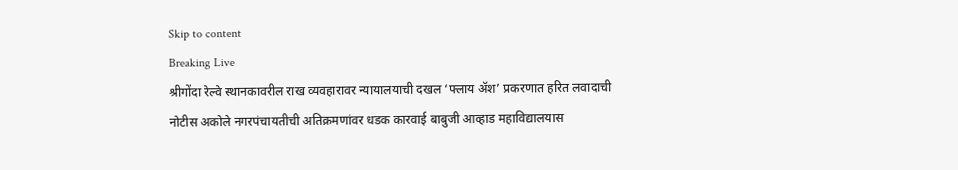Skip to content
Breaking Live
श्रीगोंदा रेल्वे स्थानकावरील राख व्यवहारावर न्यायालयाची दखल ‘फ्लाय अ‍ॅश’ प्रकरणात हरित लवादाची नोटीस अकोले नगरपंचायतीची अतिक्रमणांवर धडक कारवाई बाबुजी आव्हाड महाविद्यालयास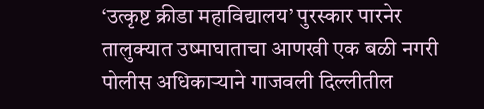‘उत्कृष्ट क्रीडा महाविद्यालय’ पुरस्कार पारनेर तालुक्यात उष्माघाताचा आणखी एक बळी नगरी पोलीस अधिकार्‍याने गाजवली दिल्लीतील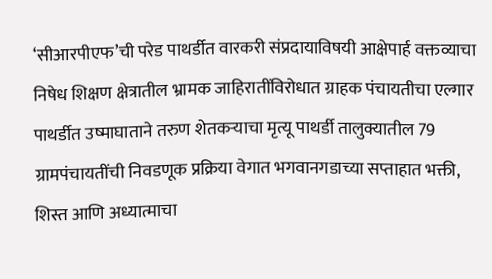‘सीआरपीएफ’ची परेड पाथर्डीत वारकरी संप्रदायाविषयी आक्षेपार्ह वक्तव्याचा निषेध शिक्षण क्षेत्रातील भ्रामक जाहिरातींविरोधात ग्राहक पंचायतीचा एल्गार पाथर्डीत उष्माघाताने तरुण शेतकर्‍याचा मृत्यू पाथर्डी तालुक्यातील 79 ग्रामपंचायतींची निवडणूक प्रक्रिया वेगात भगवानगडाच्या सप्ताहात भक्ती, शिस्त आणि अध्यात्माचा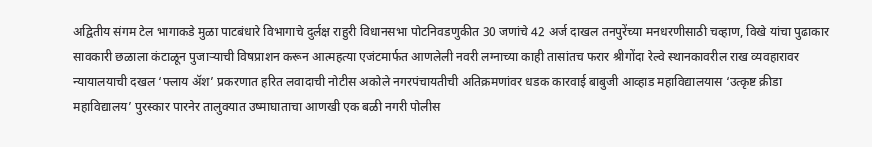अद्वितीय संगम टेल भागाकडे मुळा पाटबंधारे विभागाचे दुर्लक्ष राहुरी विधानसभा पोटनिवडणुकीत 30 जणांचे 42 अर्ज दाखल तनपुरेंच्या मनधरणीसाठी चव्हाण, विखे यांचा पुढाकार सावकारी छळाला कंटाळून पुजार्‍याची विषप्राशन करून आत्महत्या एजंटमार्फत आणलेली नवरी लग्नाच्या काही तासांतच फरार श्रीगोंदा रेल्वे स्थानकावरील राख व्यवहारावर न्यायालयाची दखल ‘फ्लाय अ‍ॅश’ प्रकरणात हरित लवादाची नोटीस अकोले नगरपंचायतीची अतिक्रमणांवर धडक कारवाई बाबुजी आव्हाड महाविद्यालयास ‘उत्कृष्ट क्रीडा महाविद्यालय’ पुरस्कार पारनेर तालुक्यात उष्माघाताचा आणखी एक बळी नगरी पोलीस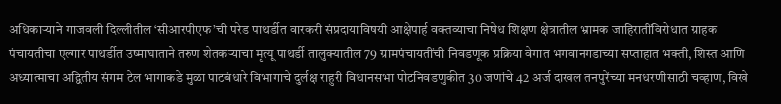अधिकार्‍याने गाजवली दिल्लीतील ‘सीआरपीएफ’ची परेड पाथर्डीत वारकरी संप्रदायाविषयी आक्षेपार्ह वक्तव्याचा निषेध शिक्षण क्षेत्रातील भ्रामक जाहिरातींविरोधात ग्राहक पंचायतीचा एल्गार पाथर्डीत उष्माघाताने तरुण शेतकर्‍याचा मृत्यू पाथर्डी तालुक्यातील 79 ग्रामपंचायतींची निवडणूक प्रक्रिया वेगात भगवानगडाच्या सप्ताहात भक्ती, शिस्त आणि अध्यात्माचा अद्वितीय संगम टेल भागाकडे मुळा पाटबंधारे विभागाचे दुर्लक्ष राहुरी विधानसभा पोटनिवडणुकीत 30 जणांचे 42 अर्ज दाखल तनपुरेंच्या मनधरणीसाठी चव्हाण, विखे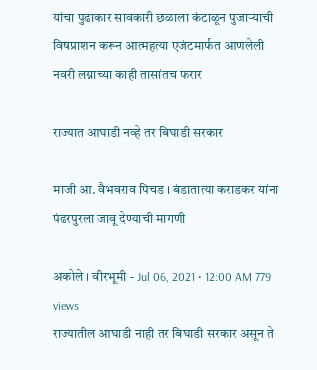यांचा पुढाकार सावकारी छळाला कंटाळून पुजार्‍याची विषप्राशन करून आत्महत्या एजंटमार्फत आणलेली नवरी लग्नाच्या काही तासांतच फरार

राज्यात आघाडी नव्हे तर बिघाडी सरकार

माजी आ. वैभवराव पिचड । बंडातात्या कराडकर यांना पंढरपुरला जावू देण्याची मागणी

अकोले । वीरभूमी - Jul 06, 2021 • 12:00 AM 779 views
राज्यातील आघाडी नाही तर बिघाडी सरकार असून ते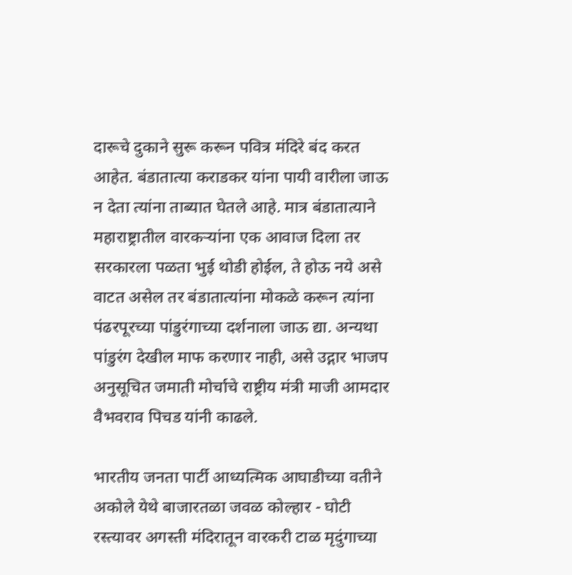दारूचे दुकाने सुरू करून पवित्र मंदिरे बंद करत आहेत. बंडातात्या कराडकर यांना पायी वारीला जाऊ न देता त्यांना ताब्यात घेतले आहे. मात्र बंडातात्याने महाराष्ट्रातील वारकर्‍यांना एक आवाज दिला तर सरकारला पळता भुई थोडी होईल, ते होऊ नये असे वाटत असेल तर बंडातात्यांना मोकळे करून त्यांना पंढरपूरच्या पांडुरंगाच्या दर्शनाला जाऊ द्या. अन्यथा पांडुरंग देखील माफ करणार नाही, असे उद्गार भाजप अनुसूचित जमाती मोर्चाचे राष्ट्रीय मंत्री माजी आमदार वैभवराव पिचड यांनी काढले.

भारतीय जनता पार्टी आध्यत्मिक आघाडीच्या वतीने अकोले येथे बाजारतळा जवळ कोल्हार - घोटी रस्त्यावर अगस्ती मंदिरातून वारकरी टाळ मृदुंगाच्या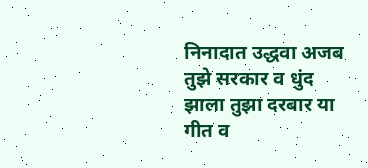निनादात उद्धवा अजब तुझे सरकार व धुंद झाला तुझा दरबार या गीत व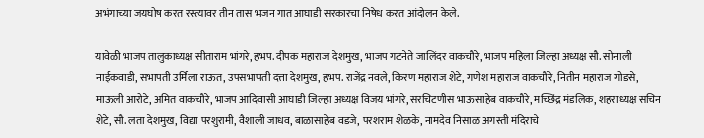अभंगाच्या जयघोष करत रस्त्यावर तीन तास भजन गात आघाडी सरकारचा निषेध करत आंदोलन केले.

यावेळी भाजप तालुकाध्यक्ष सीताराम भांगरे, हभप. दीपक महाराज देशमुख, भाजप गटनेते जालिंदर वाकचौरे, भाजप महिला जिल्हा अध्यक्ष सौ. सोनाली नाईकवाडी, सभापती उर्मिला राऊत, उपसभापती दत्ता देशमुख, हभप. राजेंद्र नवले, किरण महाराज शेटे, गणेश महाराज वाकचौरे, नितीन महाराज गोडसे, माऊली आरोटे, अमित वाकचौरे, भाजप आदिवासी आघाडी जिल्हा अध्यक्ष विजय भांगरे, सरचिटणीस भाऊसाहेब वाकचौरे, मच्छिंद्र मंडलिक, शहराध्यक्ष सचिन शेटे, सौ. लता देशमुख, विद्या परशुरामी, वैशाली जाधव, बाळासाहेब वडजे, परशराम शेळके, नामदेव निसाळ अगस्ती मंदिराचे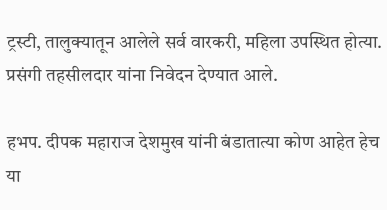ट्रस्टी, तालुक्यातून आलेले सर्व वारकरी, महिला उपस्थित होत्या. प्रसंगी तहसीलदार यांना निवेदन देण्यात आले.

हभप. दीपक महाराज देशमुख यांनी बंडातात्या कोण आहेत हेच या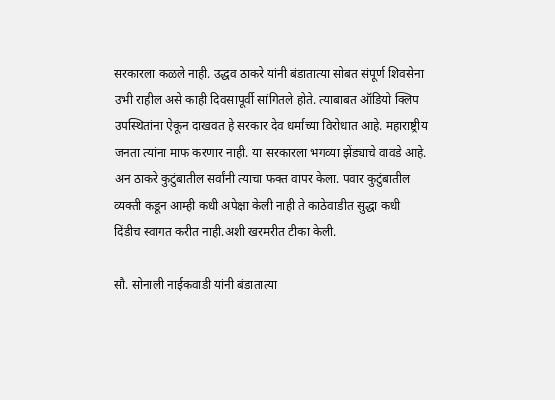सरकारला कळले नाही. उद्धव ठाकरे यांनी बंडातात्या सोबत संपूर्ण शिवसेना उभी राहील असे काही दिवसापूर्वी सांगितले होते. त्याबाबत ऑडियो क्लिप उपस्थितांना ऐकून दाखवत हे सरकार देव धर्माच्या विरोधात आहे. महाराष्ट्रीय जनता त्यांना माफ करणार नाही. या सरकारला भगव्या झेंड्याचे वावडे आहे. अन ठाकरे कुटुंबातील सर्वांनी त्याचा फक्त वापर केला. पवार कुटुंबातील व्यक्ती कडून आम्ही कधी अपेक्षा केली नाही ते काठेवाडीत सुद्धा कधी दिंडीच स्वागत करीत नाही.अशी खरमरीत टीका केली.

सौ. सोनाली नाईकवाडी यांनी बंडातात्या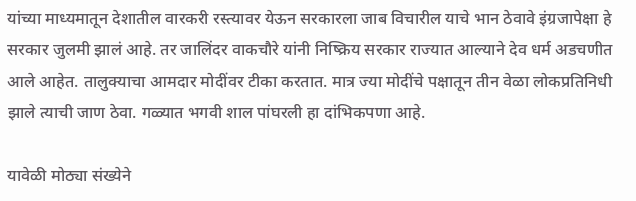यांच्या माध्यमातून देशातील वारकरी रस्त्यावर येऊन सरकारला जाब विचारील याचे भान ठेवावे इंग्रजापेक्षा हे सरकार जुलमी झालं आहे. तर जालिंदर वाकचौरे यांनी निष्क्रिय सरकार राज्यात आल्याने देव धर्म अडचणीत आले आहेत. तालुक्याचा आमदार मोदींवर टीका करतात. मात्र ज्या मोदींचे पक्षातून तीन वेळा लोकप्रतिनिधी झाले त्याची जाण ठेवा. गळ्यात भगवी शाल पांघरली हा दांभिकपणा आहे.

यावेळी मोठ्या संख्येने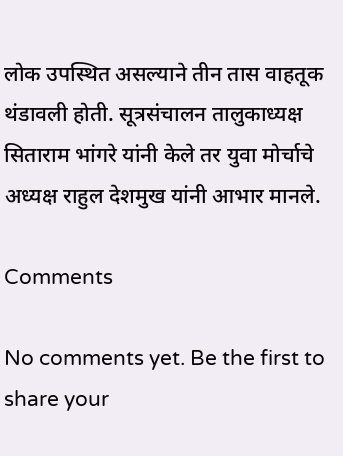लोक उपस्थित असल्याने तीन तास वाहतूक थंडावली होती. सूत्रसंचालन तालुकाध्यक्ष सिताराम भांगरे यांनी केले तर युवा मोर्चाचे अध्यक्ष राहुल देशमुख यांनी आभार मानले.

Comments

No comments yet. Be the first to share your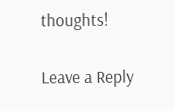thoughts!

Leave a Reply